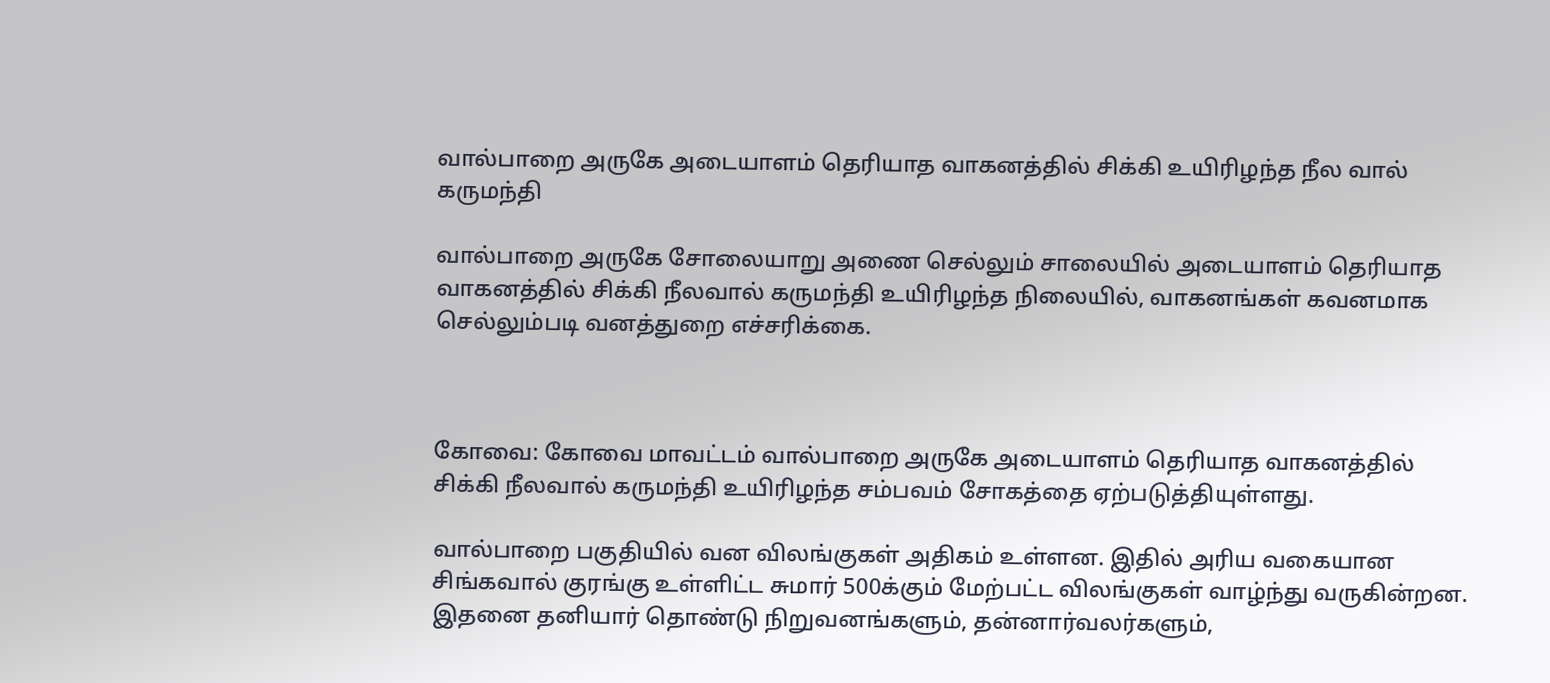வால்பாறை அருகே அடையாளம் தெரியாத வாகனத்தில் சிக்கி உயிரிழந்த நீல வால் கருமந்தி

வால்பாறை அருகே சோலையாறு அணை செல்லும் சாலையில் அடையாளம் தெரியாத வாகனத்தில் சிக்கி நீலவால் கருமந்தி உயிரிழந்த நிலையில், வாகனங்கள் கவனமாக செல்லும்படி வனத்துறை எச்சரிக்கை.



கோவை: கோவை மாவட்டம் வால்பாறை அருகே அடையாளம் தெரியாத வாகனத்தில் சிக்கி நீலவால் கருமந்தி உயிரிழந்த சம்பவம் சோகத்தை ஏற்படுத்தியுள்ளது.

வால்பாறை பகுதியில் வன விலங்குகள் அதிகம் உள்ளன. இதில் அரிய வகையான சிங்கவால் குரங்கு உள்ளிட்ட சுமார் 500க்கும் மேற்பட்ட விலங்குகள் வாழ்ந்து வருகின்றன. இதனை தனியார் தொண்டு நிறுவனங்களும், தன்னார்வலர்களும்,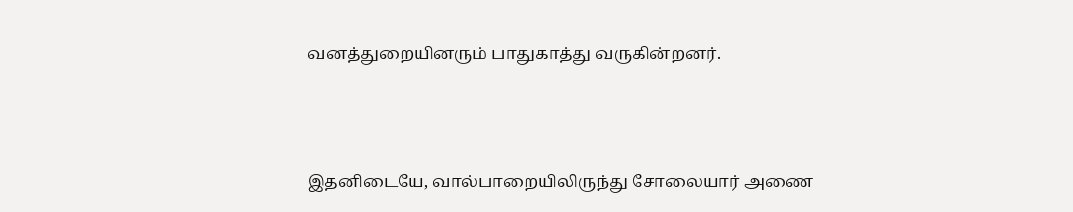வனத்துறையினரும் பாதுகாத்து வருகின்றனர்.



இதனிடையே, வால்பாறையிலிருந்து சோலையார் அணை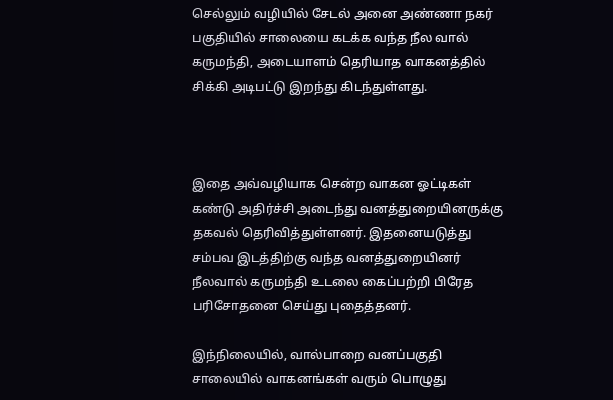செல்லும் வழியில் சேடல் அனை அண்ணா நகர் பகுதியில் சாலையை கடக்க வந்த நீல வால் கருமந்தி, அடையாளம் தெரியாத வாகனத்தில் சிக்கி அடிபட்டு இறந்து கிடந்துள்ளது.



இதை அவ்வழியாக சென்ற வாகன ஓட்டிகள் கண்டு அதிர்ச்சி அடைந்து வனத்துறையினருக்கு தகவல் தெரிவித்துள்ளனர். இதனையடுத்து சம்பவ இடத்திற்கு வந்த வனத்துறையினர் நீலவால் கருமந்தி உடலை கைப்பற்றி பிரேத பரிசோதனை செய்து புதைத்தனர்.

இந்நிலையில், வால்பாறை வனப்பகுதி சாலையில் வாகனங்கள் வரும் பொழுது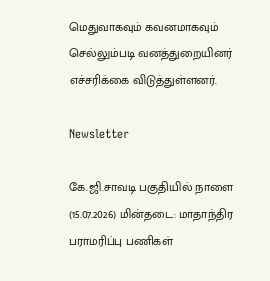மெதுவாகவும் கவனமாகவும் செல்லும்படி வனத்துறையினர் எச்சரிக்கை விடுத்துள்ளனர்.

Newsletter

கே.ஜி.சாவடி பகுதியில் நாளை (15.07.2026) மின்தடை: மாதாந்திர பராமரிப்பு பணிகள்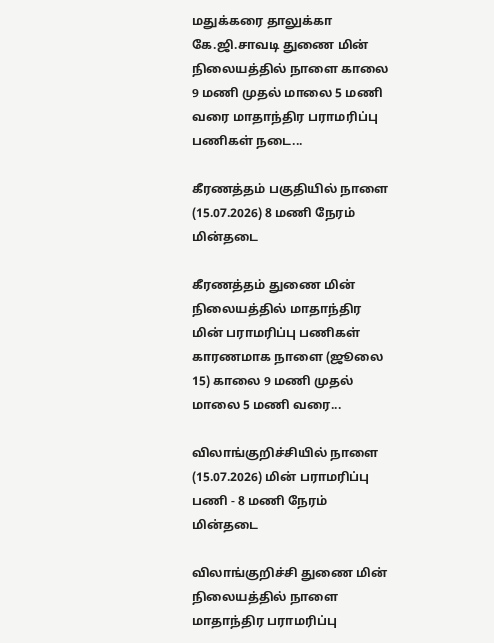மதுக்கரை தாலுக்கா கே.ஜி.சாவடி துணை மின் நிலையத்தில் நாளை காலை 9 மணி முதல் மாலை 5 மணி வரை மாதாந்திர பராமரிப்பு பணிகள் நடை...

கீரணத்தம் பகுதியில் நாளை (15.07.2026) 8 மணி நேரம் மின்தடை

கீரணத்தம் துணை மின் நிலையத்தில் மாதாந்திர மின் பராமரிப்பு பணிகள் காரணமாக நாளை (ஜூலை 15) காலை 9 மணி முதல் மாலை 5 மணி வரை...

விலாங்குறிச்சியில் நாளை (15.07.2026) மின் பராமரிப்பு பணி - 8 மணி நேரம் மின்தடை

விலாங்குறிச்சி துணை மின் நிலையத்தில் நாளை மாதாந்திர பராமரிப்பு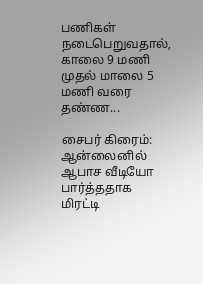பணிகள் நடைபெறுவதால், காலை 9 மணி முதல் மாலை 5 மணி வரை தண்ண...

சைபர் கிரைம்: ஆன்லைனில் ஆபாச வீடியோ பார்த்ததாக மிரட்டி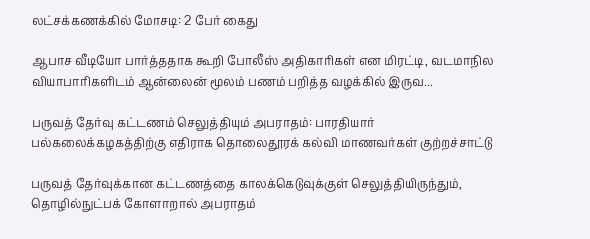லட்சக்கணக்கில் மோசடி: 2 பேர் கைது

ஆபாச வீடியோ பார்த்ததாக கூறி போலீஸ் அதிகாரிகள் என மிரட்டி, வடமாநில வியாபாரிகளிடம் ஆன்லைன் மூலம் பணம் பறித்த வழக்கில் இருவ...

பருவத் தேர்வு கட்டணம் செலுத்தியும் அபராதம்: பாரதியார் பல்கலைக்கழகத்திற்கு எதிராக தொலைதூரக் கல்வி மாணவர்கள் குற்றச்சாட்டு

பருவத் தேர்வுக்கான கட்டணத்தை காலக்கெடுவுக்குள் செலுத்தியிருந்தும், தொழில்நுட்பக் கோளாறால் அபராதம்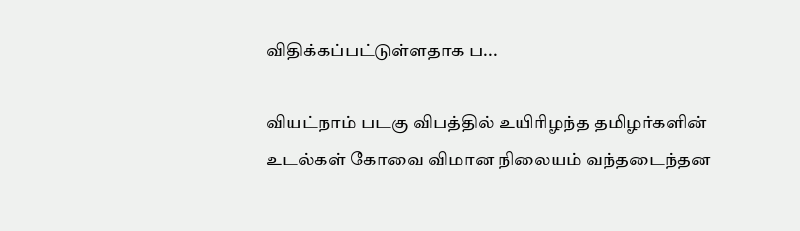விதிக்கப்பட்டுள்ளதாக ப...

வியட்நாம் படகு விபத்தில் உயிரிழந்த தமிழர்களின் உடல்கள் கோவை விமான நிலையம் வந்தடைந்தன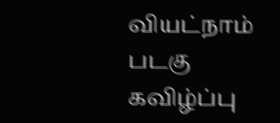வியட்நாம் படகு கவிழ்ப்பு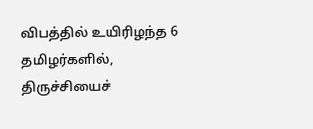விபத்தில் உயிரிழந்த 6 தமிழர்களில், திருச்சியைச்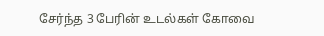சேர்ந்த 3 பேரின் உடல்கள் கோவை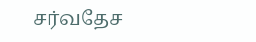சர்வதேச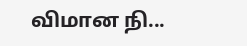விமான நி...